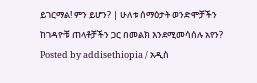ይገርማል! ምን ይሆን? | ሁለቱ ሰማዕታት ወንድሞቻችን ከገዳዮቹ ጠላቶቻችን ጋር በመልክ እንደሚመሳሰሉ አየን?
Posted by addisethiopia / አዲስ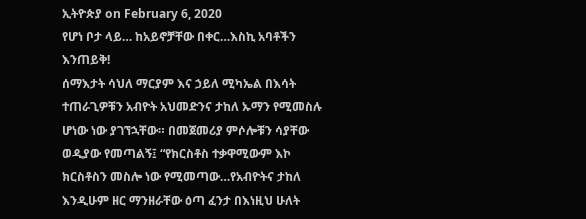ኢትዮጵያ on February 6, 2020
የሆነ ቦታ ላይ… ከአይኖቻቸው በቀር…እስኪ አባቶችን እንጠይቅ!
ሰማእታት ሳህለ ማርያም እና ኃይለ ሚካኤል በእሳት ተጠራጊዎቹን አብዮት አህመድንና ታከለ ኡማን የሚመስሉ ሆነው ነው ያገኘኋቸው። በመጀመሪያ ምሶሎቹን ሳያቸው ወዲያው የመጣልኝ፤ “የክርስቶስ ተቃዋሚውም እኮ ክርስቶስን መስሎ ነው የሚመጣው…የአብዮትና ታከለ እንዲሁም ዘር ማንዘራቸው ዕጣ ፈንታ በእነዚህ ሁለት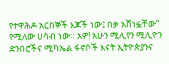የተዋሕዶ አርበኞች እጆች ነው፤ በቃ አሸነፏቸው” የሚለው ሀሳብ ነው። አዎ! አሁን ሚሊየን ሚሊዮን ድንበሮችና ሚካኤል ፋኖሶች እናት ኢትዮጵያንና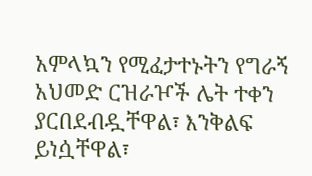አምላኳን የሚፈታተኑትን የግራኝ አህመድ ርዝራዦች ሌት ተቀን ያርበደብዷቸዋል፣ እንቅልፍ ይነሷቸዋል፣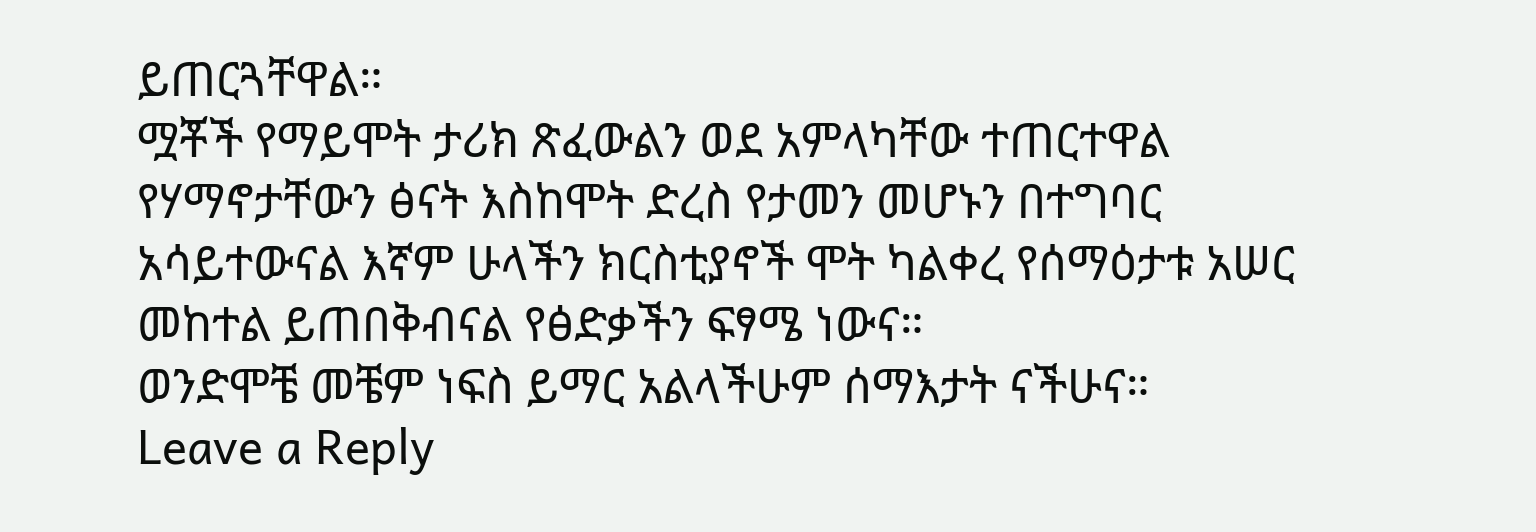ይጠርጓቸዋል።
ሟቾች የማይሞት ታሪክ ጽፈውልን ወደ አምላካቸው ተጠርተዋል የሃማኖታቸውን ፅናት እስከሞት ድረስ የታመን መሆኑን በተግባር አሳይተውናል እኛም ሁላችን ክርስቲያኖች ሞት ካልቀረ የሰማዕታቱ አሠር መከተል ይጠበቅብናል የፅድቃችን ፍፃሜ ነውና።
ወንድሞቼ መቼም ነፍስ ይማር አልላችሁም ሰማእታት ናችሁና።
Leave a Reply